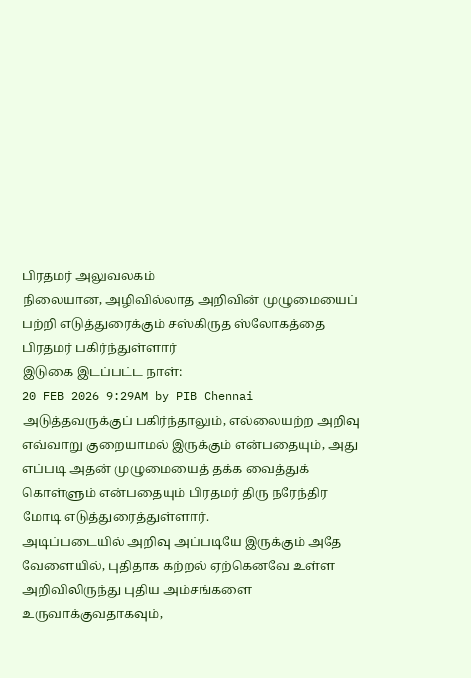பிரதமர் அலுவலகம்
நிலையான, அழிவில்லாத அறிவின் முழுமையைப் பற்றி எடுத்துரைக்கும் சஸ்கிருத ஸ்லோகத்தை பிரதமர் பகிர்ந்துள்ளார்
இடுகை இடப்பட்ட நாள்:
20 FEB 2026 9:29AM by PIB Chennai
அடுத்தவருக்குப் பகிர்ந்தாலும், எல்லையற்ற அறிவு எவ்வாறு குறையாமல் இருக்கும் என்பதையும், அது எப்படி அதன் முழுமையைத் தக்க வைத்துக் கொள்ளும் என்பதையும் பிரதமர் திரு நரேந்திர மோடி எடுத்துரைத்துள்ளார்.
அடிப்படையில் அறிவு அப்படியே இருக்கும் அதே வேளையில், புதிதாக கற்றல் ஏற்கெனவே உள்ள அறிவிலிருந்து புதிய அம்சங்களை உருவாக்குவதாகவும்,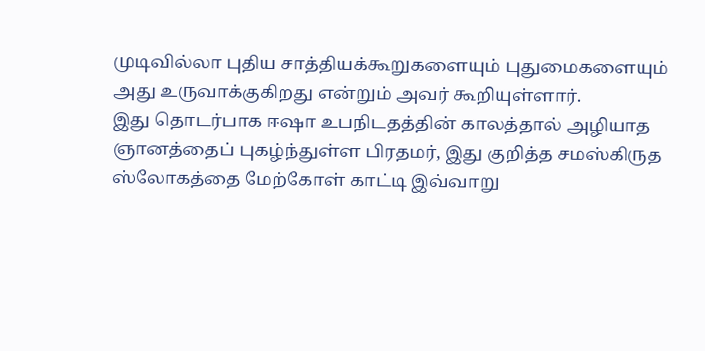முடிவில்லா புதிய சாத்தியக்கூறுகளையும் புதுமைகளையும் அது உருவாக்குகிறது என்றும் அவர் கூறியுள்ளார்.
இது தொடர்பாக ஈஷா உபநிடதத்தின் காலத்தால் அழியாத ஞானத்தைப் புகழ்ந்துள்ள பிரதமர், இது குறித்த சமஸ்கிருத ஸ்லோகத்தை மேற்கோள் காட்டி இவ்வாறு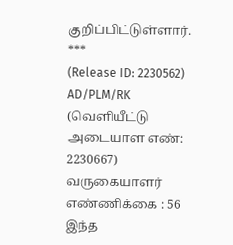குறிப்பிட்டுள்ளார்.
***
(Release ID: 2230562)
AD/PLM/RK
(வெளியீட்டு அடையாள எண்: 2230667)
வருகையாளர் எண்ணிக்கை : 56
இந்த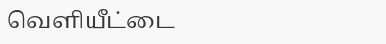வெளியீட்டை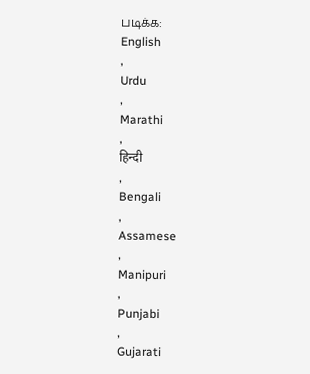படிக்க:
English
,
Urdu
,
Marathi
,
हिन्दी
,
Bengali
,
Assamese
,
Manipuri
,
Punjabi
,
Gujarati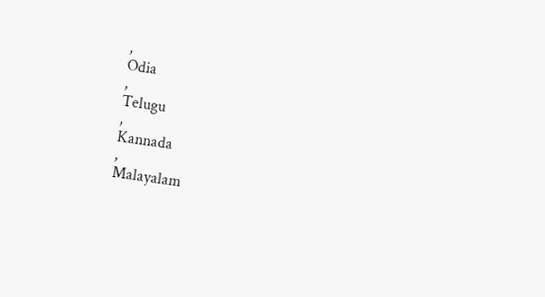,
Odia
,
Telugu
,
Kannada
,
Malayalam